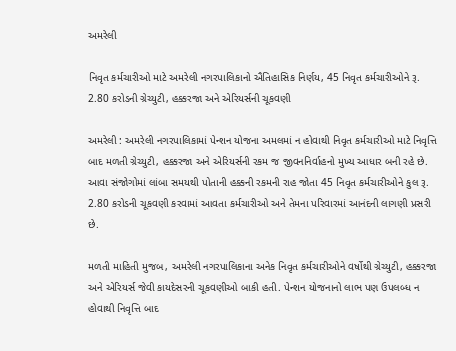અમરેલી

નિવૃત કર્મચારીઓ માટે અમરેલી નગરપાલિકાનો ઐતિહાસિક નિર્ણય, 45 નિવૃત કર્મચારીઓને રૂ. 2.80 કરોડની ગ્રેચ્યુટી, હક્કરજા અને એરિયર્સની ચૂકવણી

અમરેલી : અમરેલી નગરપાલિકામાં પેન્શન યોજના અમલમાં ન હોવાથી નિવૃત કર્મચારીઓ માટે નિવૃત્તિ બાદ મળતી ગ્રેચ્યુટી, હક્કરજા અને એરિયર્સની રકમ જ જીવનનિર્વાહનો મુખ્ય આધાર બની રહે છે. આવા સંજોગોમાં લાંબા સમયથી પોતાની હક્કની રકમની રાહ જોતા 45 નિવૃત કર્મચારીઓને કુલ રૂ. 2.80 કરોડની ચૂકવણી કરવામાં આવતા કર્મચારીઓ અને તેમના પરિવારમાં આનંદની લાગણી પ્રસરી છે.

મળતી માહિતી મુજબ, અમરેલી નગરપાલિકાના અનેક નિવૃત કર્મચારીઓને વર્ષોથી ગ્રેચ્યુટી, હક્કરજા અને એરિયર્સ જેવી કાયદેસરની ચૂકવણીઓ બાકી હતી. પેન્શન યોજનાનો લાભ પણ ઉપલબ્ધ ન હોવાથી નિવૃત્તિ બાદ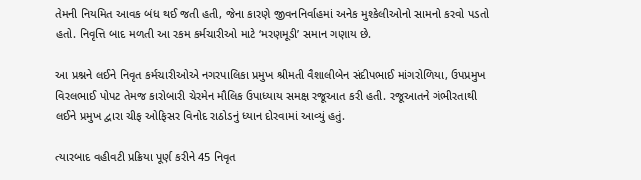તેમની નિયમિત આવક બંધ થઈ જતી હતી, જેના કારણે જીવનનિર્વાહમાં અનેક મુશ્કેલીઓનો સામનો કરવો પડતો હતો. નિવૃત્તિ બાદ મળતી આ રકમ કર્મચારીઓ માટે ‘મરણમૂડી’ સમાન ગણાય છે.

આ પ્રશ્નને લઈને નિવૃત કર્મચારીઓએ નગરપાલિકા પ્રમુખ શ્રીમતી વૈશાલીબેન સંદીપભાઈ માંગરોળિયા, ઉપપ્રમુખ વિરલભાઈ પોપટ તેમજ કારોબારી ચેરમેન મૌલિક ઉપાધ્યાય સમક્ષ રજૂઆત કરી હતી. રજૂઆતને ગંભીરતાથી લઈને પ્રમુખ દ્વારા ચીફ ઓફિસર વિનોદ રાઠોડનું ધ્યાન દોરવામાં આવ્યું હતું.

ત્યારબાદ વહીવટી પ્રક્રિયા પૂર્ણ કરીને 45 નિવૃત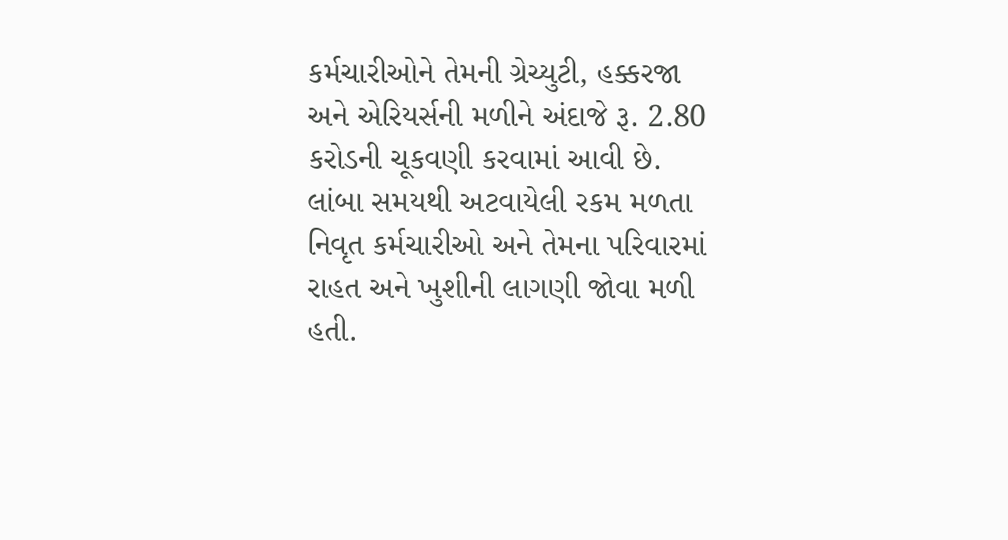કર્મચારીઓને તેમની ગ્રેચ્યુટી, હક્કરજા અને એરિયર્સની મળીને અંદાજે રૂ. 2.80 કરોડની ચૂકવણી કરવામાં આવી છે. લાંબા સમયથી અટવાયેલી રકમ મળતા નિવૃત કર્મચારીઓ અને તેમના પરિવારમાં રાહત અને ખુશીની લાગણી જોવા મળી હતી.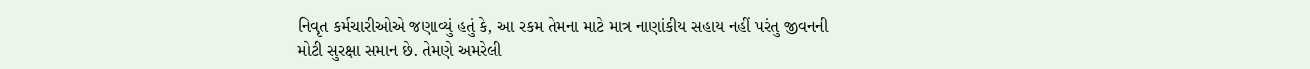નિવૃત કર્મચારીઓએ જણાવ્યું હતું કે, આ રકમ તેમના માટે માત્ર નાણાંકીય સહાય નહીં પરંતુ જીવનની મોટી સુરક્ષા સમાન છે. તેમણે અમરેલી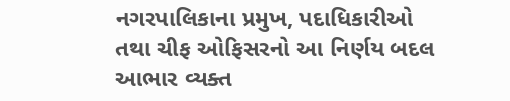નગરપાલિકાના પ્રમુખ, પદાધિકારીઓ તથા ચીફ ઓફિસરનો આ નિર્ણય બદલ આભાર વ્યક્ત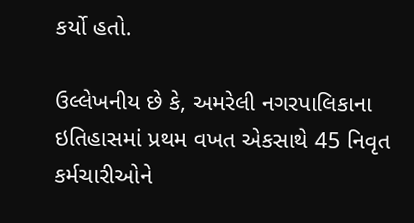કર્યો હતો.

ઉલ્લેખનીય છે કે, અમરેલી નગરપાલિકાના ઇતિહાસમાં પ્રથમ વખત એકસાથે 45 નિવૃત કર્મચારીઓને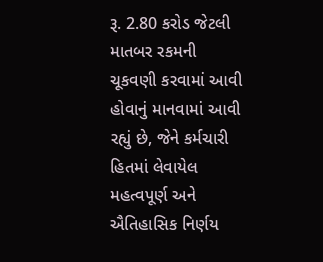રૂ. 2.80 કરોડ જેટલી માતબર રકમની ચૂકવણી કરવામાં આવી હોવાનું માનવામાં આવી રહ્યું છે, જેને કર્મચારી હિતમાં લેવાયેલ મહત્વપૂર્ણ અને ઐતિહાસિક નિર્ણય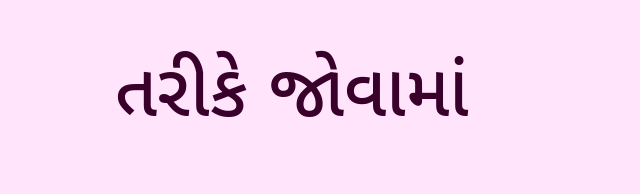તરીકે જોવામાં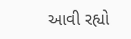આવી રહ્યો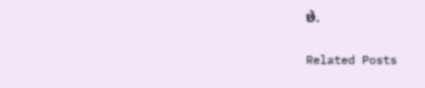છે.

Related Posts